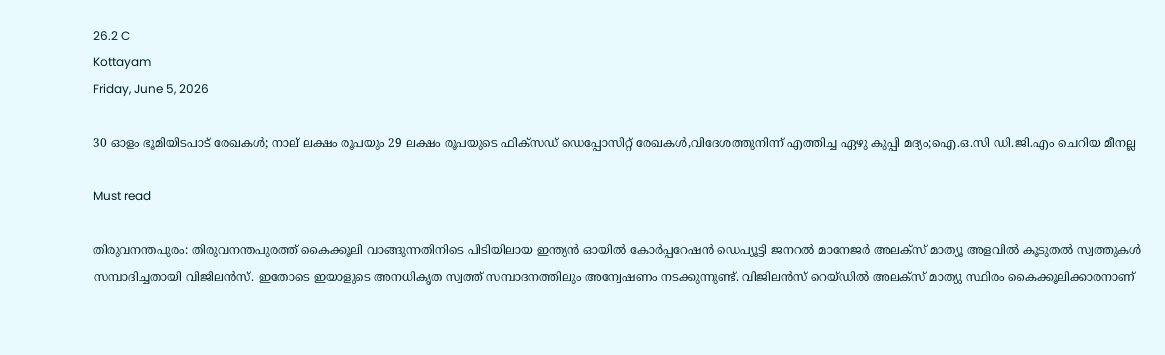26.2 C
Kottayam
Friday, June 5, 2026

30 ഓളം ഭൂമിയിടപാട് രേഖകള്‍; നാല് ലക്ഷം രൂപയും 29 ലക്ഷം രൂപയുടെ ഫിക്‌സഡ് ഡെപ്പോസിറ്റ് രേഖകള്‍,വിദേശത്തുനിന്ന് എത്തിച്ച ഏഴു കുപ്പി മദ്യം;ഐ.ഒ.സി ഡി.ജി.എം ചെറിയ മീനല്ല

Must read

തിരുവനന്തപുരം: തിരുവനന്തപുരത്ത് കൈക്കൂലി വാങ്ങുന്നതിനിടെ പിടിയിലായ ഇന്ത്യന്‍ ഓയില്‍ കോര്‍പ്പറേഷന്‍ ഡെപ്യൂട്ടി ജനറല്‍ മാനേജര്‍ അലക്‌സ് മാത്യൂ അളവില്‍ കൂടുതല്‍ സ്വത്തുകള്‍ സമ്പാദിച്ചതായി വിജിലന്‍സ്. ഇതോടെ ഇയാളുടെ അനധികൃത സ്വത്ത് സമ്പാദനത്തിലും അന്വേഷണം നടക്കുന്നുണ്ട്. വിജിലന്‍സ് റെയ്ഡില്‍ അലക്‌സ് മാത്യു സ്ഥിരം കൈക്കൂലിക്കാരനാണ്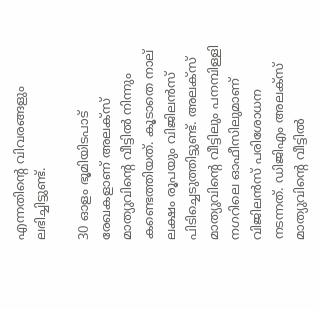എന്നതിന്റെ വിവരങ്ങളും ലഭിച്ചിട്ടുണ്ട്.

30 ഓളം ഭൂമിയിടപാട് രേഖകളാണ് അലക്‌സ് മാത്യുവിന്റെ വീട്ടില്‍ നിന്നും കണ്ടെത്തിയത്. കൂടാതെ നാല് ലക്ഷം രൂപയും വിജിലന്‍സ് പിടിച്ചെടുത്തിട്ടുണ്ട്. അലക്‌സ് മാത്യുവിന്റെ വീട്ടിലും പനമ്പിള്ളി നഗറിലെ ഓഫീസിലുമാണ് വിജിലന്‍സ് പരിശോധന നടന്നത്. ഡിജിഎം അലക്‌സ് മാത്യുവിന്റെ വീട്ടില്‍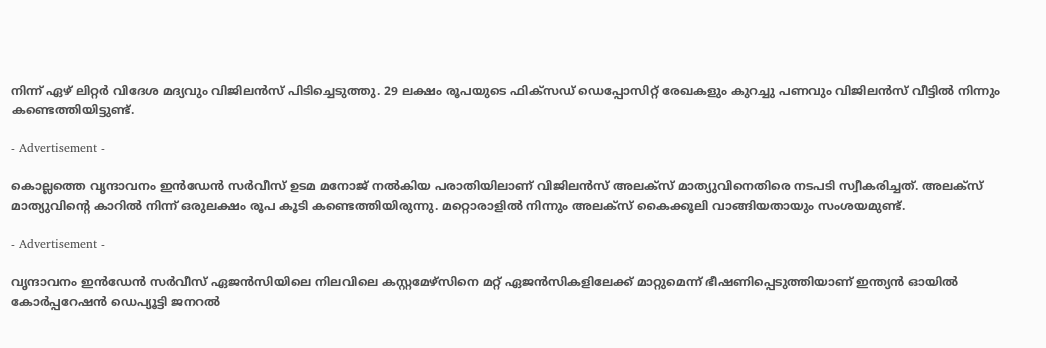നിന്ന് ഏഴ് ലിറ്റര്‍ വിദേശ മദ്യവും വിജിലന്‍സ് പിടിച്ചെടുത്തു. 29 ലക്ഷം രൂപയുടെ ഫിക്‌സഡ് ഡെപ്പോസിറ്റ് രേഖകളും കുറച്ചു പണവും വിജിലന്‍സ് വീട്ടില്‍ നിന്നും കണ്ടെത്തിയിട്ടുണ്ട്.

- Advertisement -

കൊല്ലത്തെ വൃന്ദാവനം ഇന്‍ഡേന്‍ സര്‍വീസ് ഉടമ മനോജ് നല്‍കിയ പരാതിയിലാണ് വിജിലന്‍സ് അലക്‌സ് മാത്യുവിനെതിരെ നടപടി സ്വീകരിച്ചത്. അലക്‌സ് മാത്യുവിന്റെ കാറില്‍ നിന്ന് ഒരുലക്ഷം രൂപ കൂടി കണ്ടെത്തിയിരുന്നു. മറ്റൊരാളില്‍ നിന്നും അലക്‌സ് കൈക്കൂലി വാങ്ങിയതായും സംശയമുണ്ട്.

- Advertisement -

വൃന്ദാവനം ഇന്‍ഡേന്‍ സര്‍വീസ് ഏജന്‍സിയിലെ നിലവിലെ കസ്റ്റമേഴ്‌സിനെ മറ്റ് ഏജന്‍സികളിലേക്ക് മാറ്റുമെന്ന് ഭീഷണിപ്പെടുത്തിയാണ് ഇന്ത്യന്‍ ഓയില്‍ കോര്‍പ്പറേഷന്‍ ഡെപ്യൂട്ടി ജനറല്‍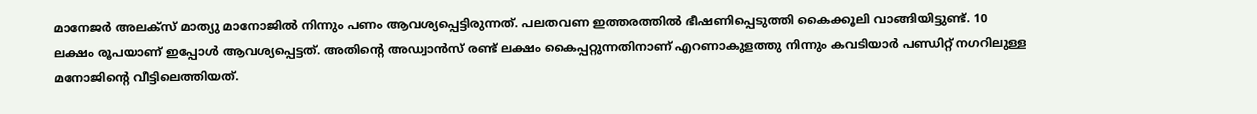മാനേജര്‍ അലക്‌സ് മാത്യു മാനോജില്‍ നിന്നും പണം ആവശ്യപ്പെട്ടിരുന്നത്. പലതവണ ഇത്തരത്തില്‍ ഭീഷണിപ്പെടുത്തി കൈക്കൂലി വാങ്ങിയിട്ടുണ്ട്. 10 ലക്ഷം രൂപയാണ് ഇപ്പോള്‍ ആവശ്യപ്പെട്ടത്. അതിന്റെ അഡ്വാന്‍സ് രണ്ട് ലക്ഷം കൈപ്പറ്റുന്നതിനാണ് എറണാകുളത്തു നിന്നും കവടിയാര്‍ പണ്ഡിറ്റ് നഗറിലുള്ള മനോജിന്റെ വീട്ടിലെത്തിയത്.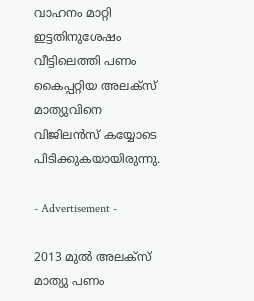വാഹനം മാറ്റി ഇട്ടതിനുശേഷം വീട്ടിലെത്തി പണം കൈപ്പറ്റിയ അലക്‌സ് മാത്യുവിനെ വിജിലന്‍സ് കയ്യോടെ പിടിക്കുകയായിരുന്നു.

- Advertisement -

2013 മുല്‍ അലക്‌സ് മാത്യു പണം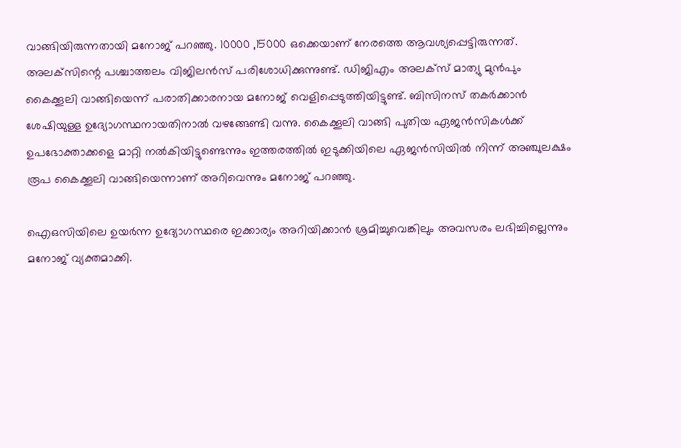വാങ്ങിയിരുന്നതായി മനോജ് പറഞ്ഞു. 10000 ,15000 ഒക്കെയാണ് നേരത്തെ ആവശ്യപ്പെട്ടിരുന്നത്. അലക്‌സിന്റെ പശ്ചാത്തലം വിജിലന്‍സ് പരിശോധിക്കുന്നുണ്ട്. ഡിജിഎം അലക്‌സ് മാത്യു മുന്‍പും കൈക്കൂലി വാങ്ങിയെന്ന് പരാതിക്കാരനായ മനോജ് വെളിപ്പെടുത്തിയിട്ടുണ്ട്. ബിസിനസ് തകര്‍ക്കാന്‍ ശേഷിയുള്ള ഉദ്യോഗസ്ഥനായതിനാല്‍ വഴങ്ങേണ്ടി വന്നു. കൈക്കൂലി വാങ്ങി പുതിയ ഏജന്‍സികള്‍ക്ക് ഉപഭോക്താക്കളെ മാറ്റി നല്‍കിയിട്ടുണ്ടെന്നും ഇത്തരത്തില്‍ ഇടുക്കിയിലെ ഏജന്‍സിയില്‍ നിന്ന് അഞ്ചുലക്ഷം രൂപ കൈക്കൂലി വാങ്ങിയെന്നാണ് അറിവെന്നും മനോജ് പറഞ്ഞു.

ഐഒസിയിലെ ഉയര്‍ന്ന ഉദ്യോഗസ്ഥരെ ഇക്കാര്യം അറിയിക്കാന്‍ ശ്രമിച്ചുവെങ്കിലും അവസരം ലഭിച്ചില്ലെന്നും മനോജ് വ്യക്തമാക്കി.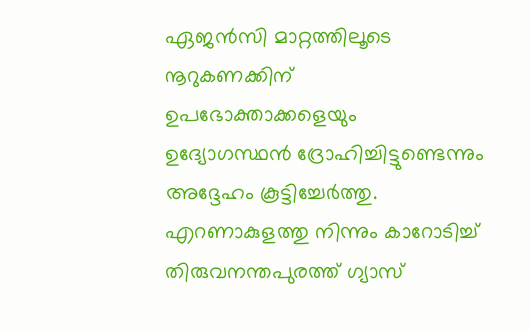ഏജന്‍സി മാറ്റത്തിലൂടെ നൂറുകണക്കിന് ഉപഭോക്താക്കളെയും ഉദ്യോഗസ്ഥന്‍ ദ്രോഹിച്ചിട്ടുണ്ടെന്നും അദ്ദേഹം കൂട്ടിച്ചേര്‍ത്തു. എറണാകുളത്തു നിന്നും കാറോടിച്ച് തിരുവനന്തപുരത്ത് ഗ്യാസ്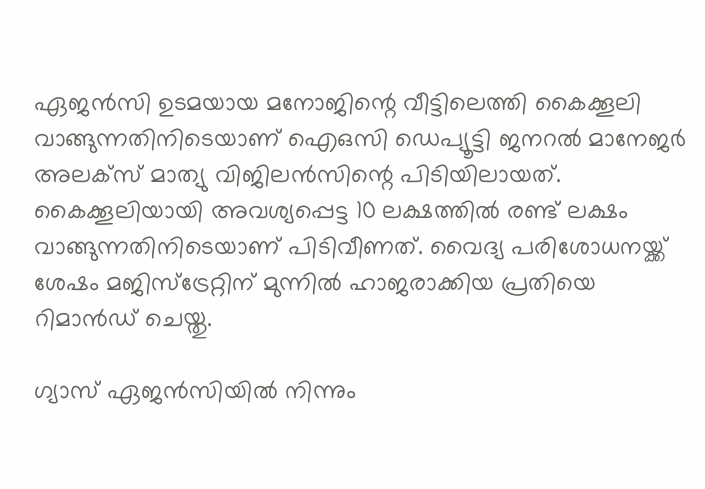ഏജന്‍സി ഉടമയായ മനോജിന്റെ വീട്ടിലെത്തി കൈക്കൂലി വാങ്ങുന്നതിനിടെയാണ് ഐഒസി ഡെപ്യൂട്ടി ജനറല്‍ മാനേജര്‍ അലക്‌സ് മാത്യു വിജിലന്‍സിന്റെ പിടിയിലായത്. കൈക്കൂലിയായി അവശ്യപ്പെട്ട 10 ലക്ഷത്തില്‍ രണ്ട് ലക്ഷം വാങ്ങുന്നതിനിടെയാണ് പിടിവീണത്. വൈദ്യ പരിശോധനയ്ക്ക് ശേഷം മജിസ്‌ട്രേറ്റിന് മുന്നില്‍ ഹാജരാക്കിയ പ്രതിയെ റിമാന്‍ഡ് ചെയ്തു.

ഗ്യാസ് ഏജന്‍സിയില്‍ നിന്നും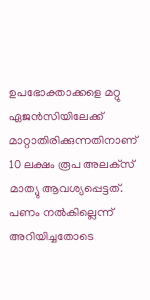ഉപഭോക്താക്കളെ മറ്റു ഏജന്‍സിയിലേക്ക് മാറ്റാതിരിക്കുന്നതിനാണ് 10 ലക്ഷം രൂപ അലക്‌സ് മാത്യു ആവശ്യപ്പെട്ടത്. പണം നല്‍കില്ലെന്ന് അറിയിച്ചതോടെ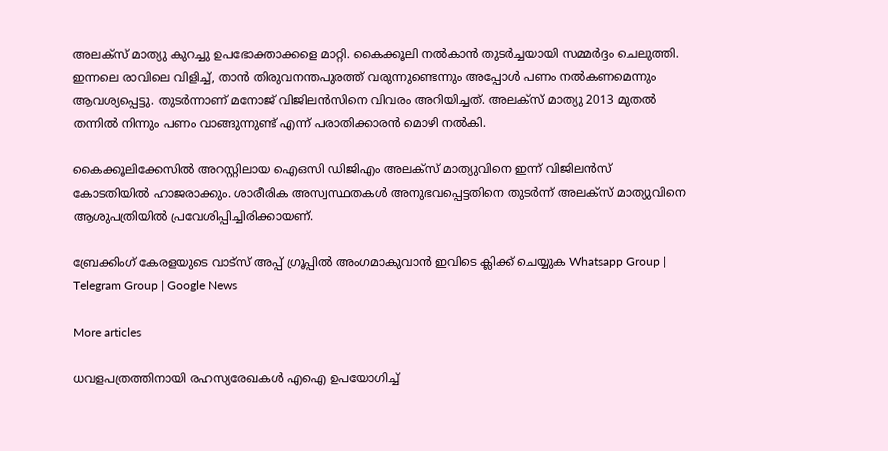അലക്‌സ് മാത്യു കുറച്ചു ഉപഭോക്താക്കളെ മാറ്റി. കൈക്കൂലി നല്‍കാന്‍ തുടര്‍ച്ചയായി സമ്മര്‍ദ്ദം ചെലുത്തി. ഇന്നലെ രാവിലെ വിളിച്ച്, താന്‍ തിരുവനന്തപുരത്ത് വരുന്നുണ്ടെന്നും അപ്പോള്‍ പണം നല്‍കണമെന്നും ആവശ്യപ്പെട്ടു. തുടര്‍ന്നാണ് മനോജ് വിജിലന്‍സിനെ വിവരം അറിയിച്ചത്. അലക്‌സ് മാത്യു 2013 മുതല്‍ തന്നില്‍ നിന്നും പണം വാങ്ങുന്നുണ്ട് എന്ന് പരാതിക്കാരന്‍ മൊഴി നല്‍കി.

കൈക്കൂലിക്കേസില്‍ അറസ്റ്റിലായ ഐഒസി ഡിജിഎം അലക്‌സ് മാത്യുവിനെ ഇന്ന് വിജിലന്‍സ് കോടതിയില്‍ ഹാജരാക്കും. ശാരീരിക അസ്വസ്ഥതകള്‍ അനുഭവപ്പെട്ടതിനെ തുടര്‍ന്ന് അലക്‌സ് മാത്യുവിനെ ആശുപത്രിയില്‍ പ്രവേശിപ്പിച്ചിരിക്കായണ്.

ബ്രേക്കിംഗ് കേരളയുടെ വാട്സ് അപ്പ് ഗ്രൂപ്പിൽ അംഗമാകുവാൻ ഇവിടെ ക്ലിക്ക് ചെയ്യുക Whatsapp Group | Telegram Group | Google News

More articles

ധവളപത്രത്തിനായി രഹസ്യരേഖകൾ എഐ ഉപയോഗിച്ച്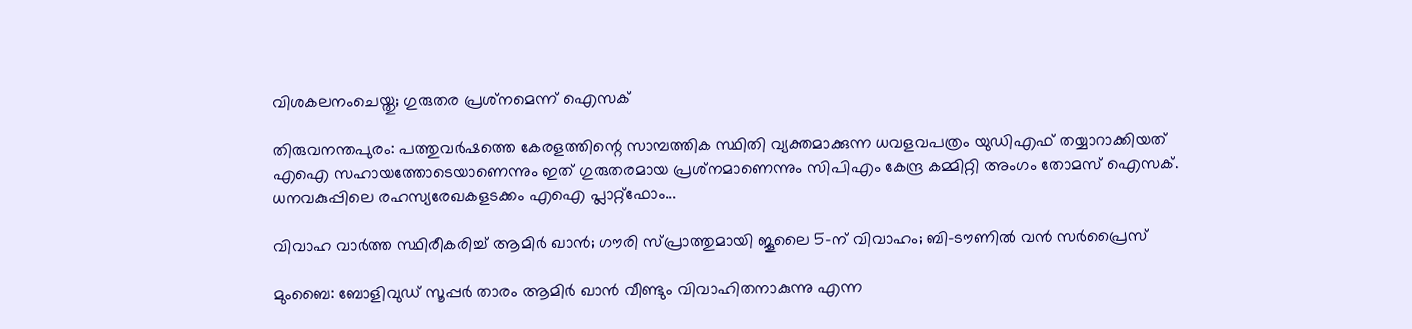വിശകലനംചെയ്തു; ഗുരുതര പ്രശ്‌നമെന്ന് ഐസക്

തിരുവനന്തപുരം: പത്തുവർഷത്തെ കേരളത്തിന്റെ സാമ്പത്തിക സ്ഥിതി വ്യക്തമാക്കുന്ന ധവളവപത്രം യുഡിഎഫ് തയ്യാറാക്കിയത് എഐ സഹായത്തോടെയാണെന്നും ഇത് ഗുരുതരമായ പ്രശ്‌നമാണെന്നും സിപിഎം കേന്ദ്ര കമ്മിറ്റി അംഗം തോമസ് ഐസക്. ധനവകുപ്പിലെ രഹസ്യരേഖകളടക്കം എഐ പ്ലാറ്റ്‌ഫോം...

വിവാഹ വാർത്ത സ്ഥിരീകരിച്ച് ആമിർ ഖാൻ; ഗൗരി സ്പ്രാത്തുമായി ജൂലൈ 5-ന് വിവാഹം; ബി-ടൗണിൽ വൻ സർപ്രൈസ്

മുംബൈ: ബോളിവുഡ് സൂപ്പർ താരം ആമിർ ഖാൻ വീണ്ടും വിവാഹിതനാകുന്നു എന്ന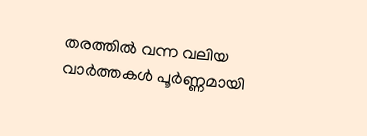തരത്തിൽ വന്ന വലിയ വാർത്തകൾ പൂർണ്ണമായി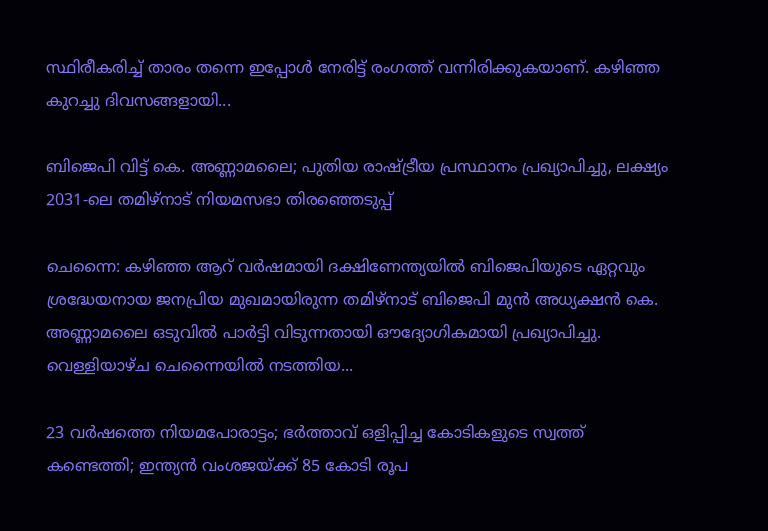സ്ഥിരീകരിച്ച് താരം തന്നെ ഇപ്പോൾ നേരിട്ട് രംഗത്ത് വന്നിരിക്കുകയാണ്. കഴിഞ്ഞ കുറച്ചു ദിവസങ്ങളായി...

ബിജെപി വിട്ട് കെ. അണ്ണാമലൈ; പുതിയ രാഷ്ട്രീയ പ്രസ്ഥാനം പ്രഖ്യാപിച്ചു, ലക്ഷ്യം 2031-ലെ തമിഴ്‌നാട് നിയമസഭാ തിരഞ്ഞെടുപ്പ്

ചെന്നൈ: കഴിഞ്ഞ ആറ് വർഷമായി ദക്ഷിണേന്ത്യയിൽ ബിജെപിയുടെ ഏറ്റവും ശ്രദ്ധേയനായ ജനപ്രിയ മുഖമായിരുന്ന തമിഴ്‌നാട് ബിജെപി മുൻ അധ്യക്ഷൻ കെ. അണ്ണാമലൈ ഒടുവിൽ പാർട്ടി വിടുന്നതായി ഔദ്യോഗികമായി പ്രഖ്യാപിച്ചു. വെള്ളിയാഴ്ച ചെന്നൈയിൽ നടത്തിയ...

23 വർഷത്തെ നിയമപോരാട്ടം; ഭർത്താവ് ഒളിപ്പിച്ച കോടികളുടെ സ്വത്ത് കണ്ടെത്തി; ഇന്ത്യൻ വംശജയ്ക്ക് 85 കോടി രൂപ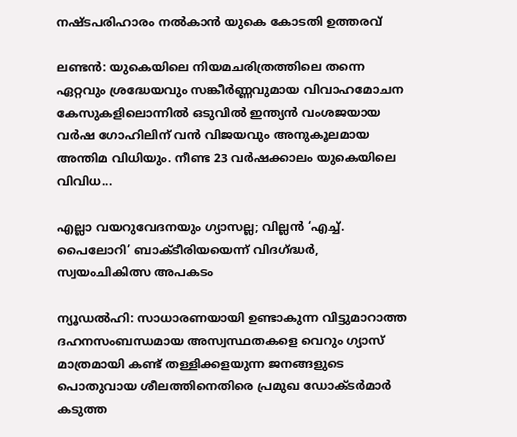നഷ്ടപരിഹാരം നൽകാൻ യുകെ കോടതി ഉത്തരവ്

ലണ്ടൻ: യുകെയിലെ നിയമചരിത്രത്തിലെ തന്നെ ഏറ്റവും ശ്രദ്ധേയവും സങ്കീർണ്ണവുമായ വിവാഹമോചന കേസുകളിലൊന്നിൽ ഒടുവിൽ ഇന്ത്യൻ വംശജയായ വർഷ ഗോഹിലിന് വൻ വിജയവും അനുകൂലമായ അന്തിമ വിധിയും. നീണ്ട 23 വർഷക്കാലം യുകെയിലെ വിവിധ...

എല്ലാ വയറുവേദനയും ഗ്യാസല്ല; വില്ലൻ ‘എച്ച്. പൈലോറി’ ബാക്ടീരിയയെന്ന് വിദഗ്ദ്ധർ, സ്വയംചികിത്സ അപകടം

ന്യൂഡൽഹി: സാധാരണയായി ഉണ്ടാകുന്ന വിട്ടുമാറാത്ത ദഹനസംബന്ധമായ അസ്വസ്ഥതകളെ വെറും ഗ്യാസ് മാത്രമായി കണ്ട് തള്ളിക്കളയുന്ന ജനങ്ങളുടെ പൊതുവായ ശീലത്തിനെതിരെ പ്രമുഖ ഡോക്ടർമാർ കടുത്ത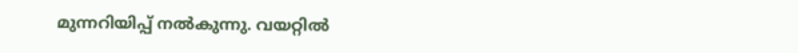മുന്നറിയിപ്പ് നൽകുന്നു. വയറ്റിൽ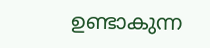ഉണ്ടാകുന്ന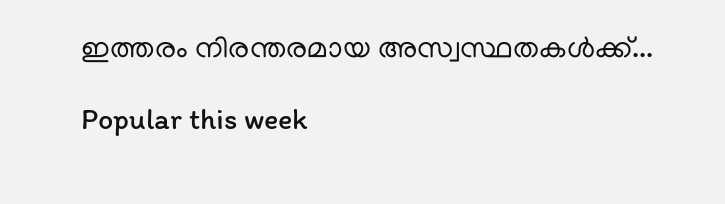ഇത്തരം നിരന്തരമായ അസ്വസ്ഥതകൾക്ക്...

Popular this week